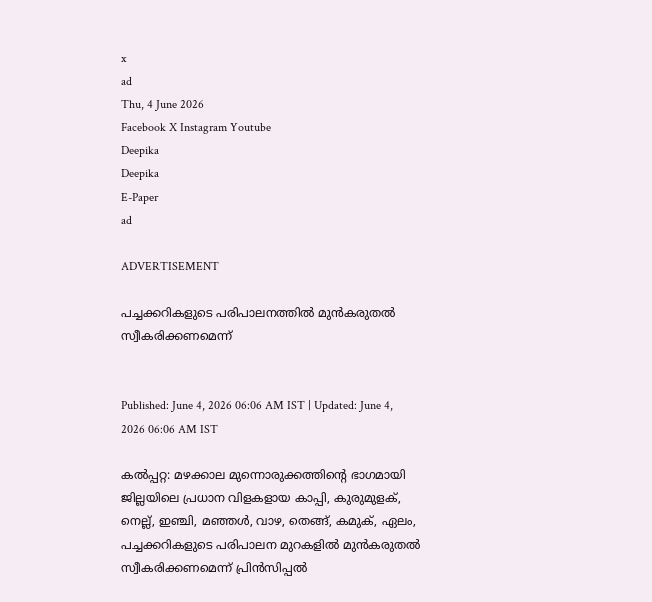x
ad
Thu, 4 June 2026
Facebook X Instagram Youtube
Deepika
Deepika
E-Paper
ad

ADVERTISEMENT

പച്ചക്കറികളുടെ പരിപാലനത്തിൽ മുൻകരുതൽ സ്വീകരിക്കണമെന്ന്


Published: June 4, 2026 06:06 AM IST | Updated: June 4, 2026 06:06 AM IST

കൽപ്പറ്റ: മഴക്കാല മുന്നൊരുക്കത്തിന്‍റെ ഭാഗമായി ജില്ലയിലെ പ്രധാന വിളകളായ കാപ്പി, കുരുമുളക്, നെല്ല്, ഇഞ്ചി, മഞ്ഞൾ, വാഴ, തെങ്ങ്, കമുക്, ഏലം, പച്ചക്കറികളുടെ പരിപാലന മുറകളിൽ മുൻകരുതൽ സ്വീകരിക്കണമെന്ന് പ്രിൻസിപ്പൽ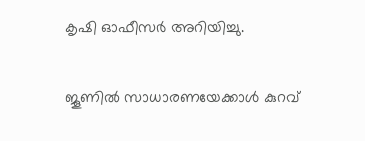കൃഷി ഓഫീസർ അറിയിച്ചു.

ജൂണിൽ സാധാരണയേക്കാൾ കുറവ്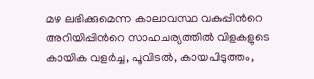മഴ ലഭിക്കുമെന്ന കാലാവസ്ഥ വകുപ്പിന്‍റെ അറിയിപ്പിന്‍റെ സാഹചര്യത്തിൽ വിളകളുടെ കായിക വളർച്ച, പൂവിടൽ, കായപിടുത്തം,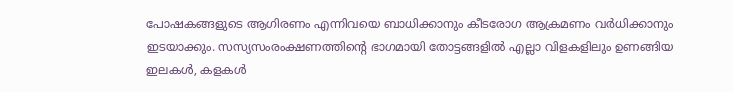പോഷകങ്ങളുടെ ആഗിരണം എന്നിവയെ ബാധിക്കാനും കീടരോഗ ആക്രമണം വർധിക്കാനും ഇടയാക്കും. സസ്യസംരംക്ഷണത്തിന്‍റെ ഭാഗമായി തോട്ടങ്ങളിൽ എല്ലാ വിളകളിലും ഉണങ്ങിയ ഇലകൾ, കളകൾ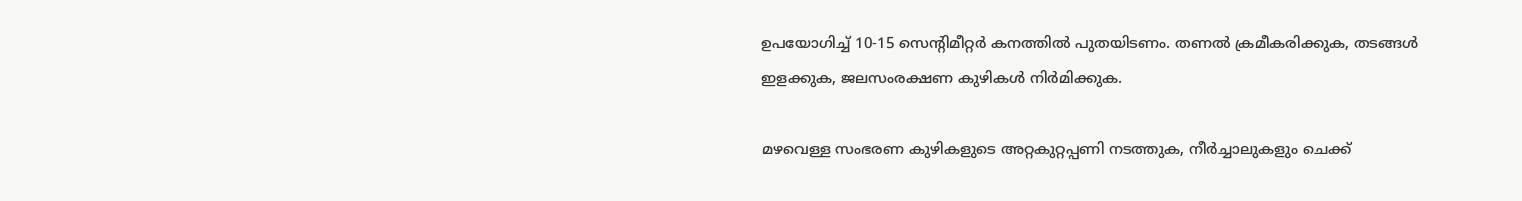ഉപയോഗിച്ച് 10-15 സെന്‍റിമീറ്റർ കനത്തിൽ പുതയിടണം. തണൽ ക്രമീകരിക്കുക, തടങ്ങൾ ഇളക്കുക, ജലസംരക്ഷണ കുഴികൾ നിർമിക്കുക.

മഴവെള്ള സംഭരണ കുഴികളുടെ അറ്റകുറ്റപ്പണി നടത്തുക, നീർച്ചാലുകളും ചെക്ക്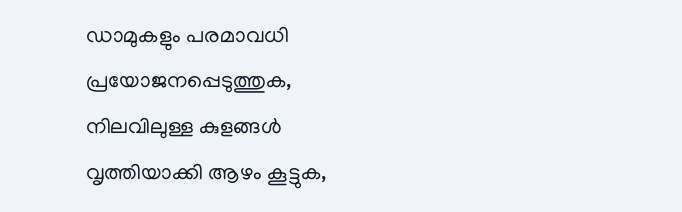ഡാമുകളും പരമാവധി പ്രയോജനപ്പെടുത്തുക, നിലവിലുള്ള കുളങ്ങൾ വൃത്തിയാക്കി ആഴം കൂട്ടുക,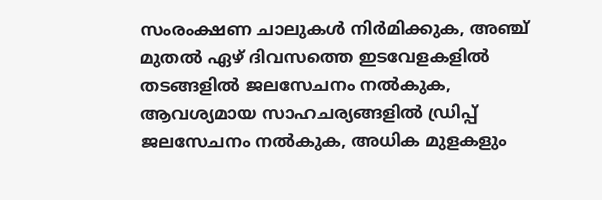സംരംക്ഷണ ചാലുകൾ നിർമിക്കുക, അഞ്ച് മുതൽ ഏഴ് ദിവസത്തെ ഇടവേളകളിൽ തടങ്ങളിൽ ജലസേചനം നൽകുക, ആവശ്യമായ സാഹചര്യങ്ങളിൽ ഡ്രിപ്പ് ജലസേചനം നൽകുക, അധിക മുളകളും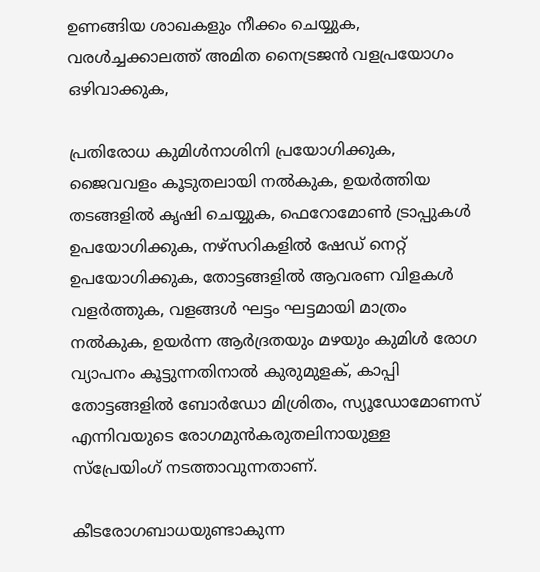ഉണങ്ങിയ ശാഖകളും നീക്കം ചെയ്യുക, വരൾച്ചക്കാലത്ത് അമിത നൈട്രജൻ വളപ്രയോഗം ഒഴിവാക്കുക,

പ്രതിരോധ കുമിൾനാശിനി പ്രയോഗിക്കുക, ജൈവവളം കൂടുതലായി നൽകുക, ഉയർത്തിയ തടങ്ങളിൽ കൃഷി ചെയ്യുക, ഫെറോമോണ്‍ ട്രാപ്പുകൾ ഉപയോഗിക്കുക, നഴ്സറികളിൽ ഷേഡ് നെറ്റ് ഉപയോഗിക്കുക, തോട്ടങ്ങളിൽ ആവരണ വിളകൾ വളർത്തുക, വളങ്ങൾ ഘട്ടം ഘട്ടമായി മാത്രം നൽകുക, ഉയർന്ന ആർദ്രതയും മഴയും കുമിൾ രോഗ വ്യാപനം കൂട്ടുന്നതിനാൽ കുരുമുളക്, കാപ്പി തോട്ടങ്ങളിൽ ബോർഡോ മിശ്രിതം, സ്യൂഡോമോണസ് എന്നിവയുടെ രോഗമുൻകരുതലിനായുള്ള സ്പ്രേയിംഗ് നടത്താവുന്നതാണ്.

കീടരോഗബാധയുണ്ടാകുന്ന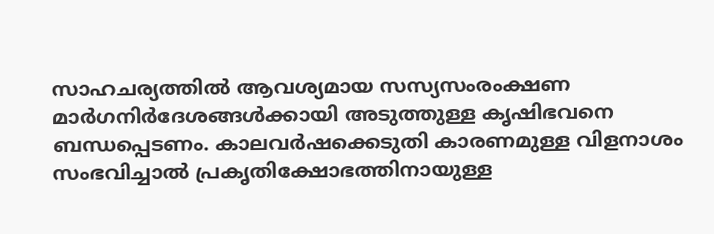സാഹചര്യത്തിൽ ആവശ്യമായ സസ്യസംരംക്ഷണ മാർഗനിർദേശങ്ങൾക്കായി അടുത്തുള്ള കൃഷിഭവനെ ബന്ധപ്പെടണം. കാലവർഷക്കെടുതി കാരണമുള്ള വിളനാശം സംഭവിച്ചാൽ പ്രകൃതിക്ഷോഭത്തിനായുള്ള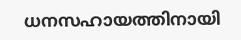ധനസഹായത്തിനായി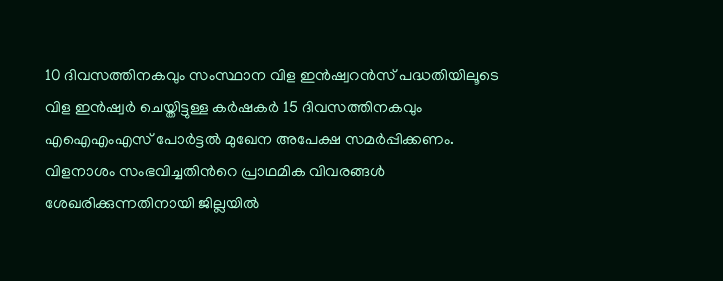10 ദിവസത്തിനകവും സംസ്ഥാന വിള ഇൻഷ്വറൻസ് പദ്ധതിയിലൂടെ വിള ഇൻഷ്വർ ചെയ്തിട്ടുള്ള കർഷകർ 15 ദിവസത്തിനകവും എഐഎംഎസ് പോർട്ടൽ മുഖേന അപേക്ഷ സമർപ്പിക്കണം. വിളനാശം സംഭവിച്ചതിന്‍റെ പ്രാഥമിക വിവരങ്ങൾ ശേഖരിക്കുന്നതിനായി ജില്ലയിൽ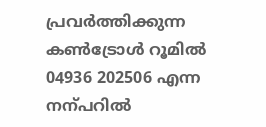പ്രവർത്തിക്കുന്ന കണ്‍ട്രോൾ റൂമിൽ 04936 202506 എന്ന നന്പറിൽ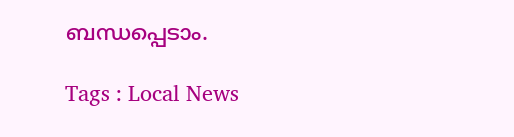ബന്ധപ്പെടാം.

Tags : Local News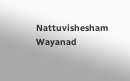Nattuvishesham Wayanad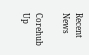Recent News

Corehub Up